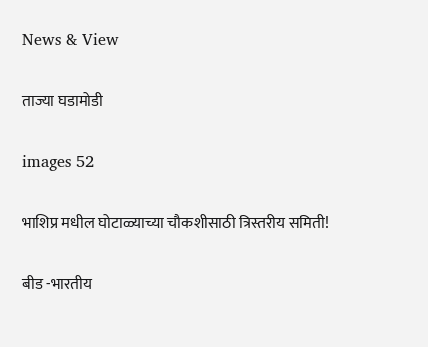News & View

ताज्या घडामोडी

images 52

भाशिप्र मधील घोटाळ्याच्या चौकशीसाठी त्रिस्तरीय समिती!

बीड -भारतीय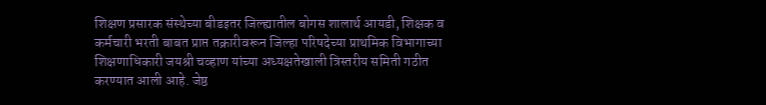शिक्षण प्रसारक संस्थेच्या बीडइतर जिल्ह्यातील बोगस शालार्थ आयडी, शिक्षक व कर्मचारी भरती बाबत प्राप्त तक्रारीवरून जिल्हा परिषदेच्या प्राथमिक विभागाच्या शिक्षणाधिकारी जयश्री चव्हाण यांच्या अध्यक्षतेखाली त्रिस्तरीय समिती गठीत करण्यात आली आहे. जेष्ठ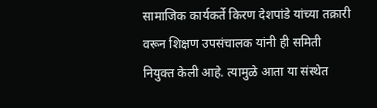सामाजिक कार्यकर्ते किरण देशपांडे यांच्या तक्रारी वरून शिक्षण उपसंचालक यांनी ही समिती नियुक्त केली आहे. त्यामुळे आता या संस्थेत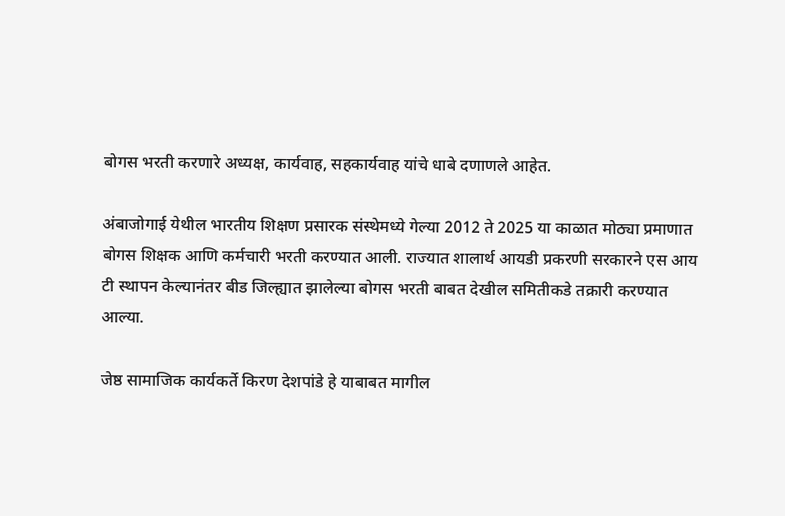बोगस भरती करणारे अध्यक्ष, कार्यवाह, सहकार्यवाह यांचे धाबे दणाणले आहेत.

अंबाजोगाई येथील भारतीय शिक्षण प्रसारक संस्थेमध्ये गेल्या 2012 ते 2025 या काळात मोठ्या प्रमाणात बोगस शिक्षक आणि कर्मचारी भरती करण्यात आली. राज्यात शालार्थ आयडी प्रकरणी सरकारने एस आय टी स्थापन केल्यानंतर बीड जिल्ह्यात झालेल्या बोगस भरती बाबत देखील समितीकडे तक्रारी करण्यात आल्या.

जेष्ठ सामाजिक कार्यकर्ते किरण देशपांडे हे याबाबत मागील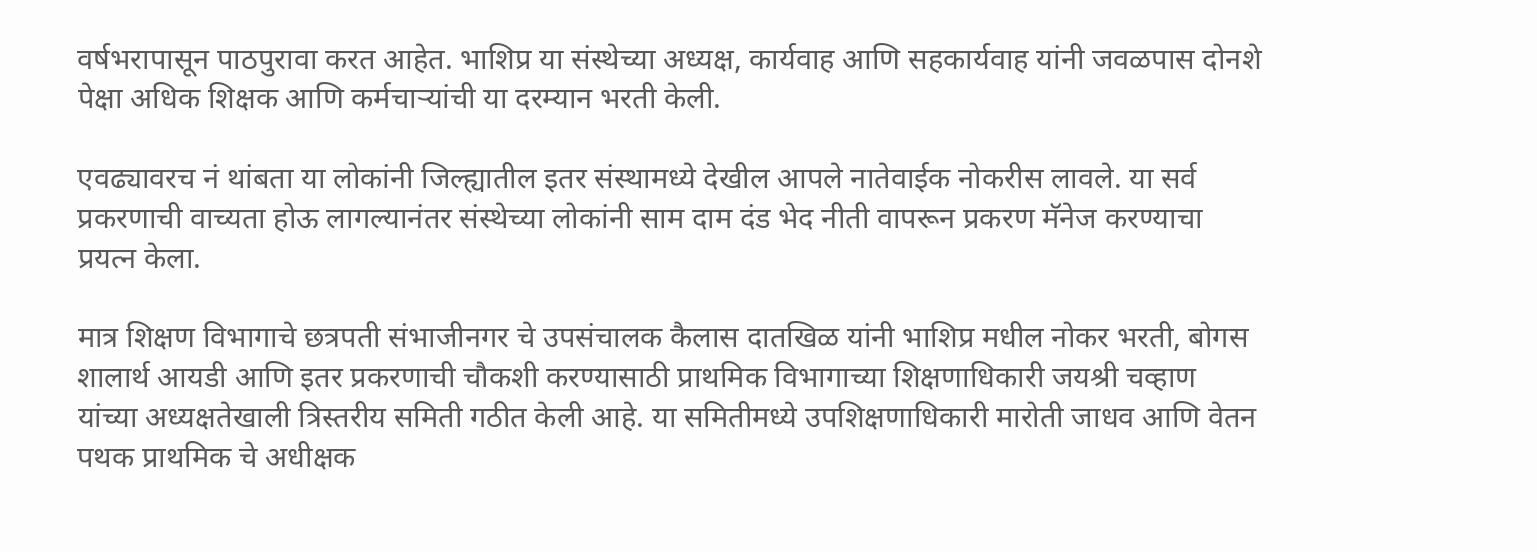वर्षभरापासून पाठपुरावा करत आहेत. भाशिप्र या संस्थेच्या अध्यक्ष, कार्यवाह आणि सहकार्यवाह यांनी जवळपास दोनशे पेक्षा अधिक शिक्षक आणि कर्मचाऱ्यांची या दरम्यान भरती केली.

एवढ्यावरच नं थांबता या लोकांनी जिल्ह्यातील इतर संस्थामध्ये देखील आपले नातेवाईक नोकरीस लावले. या सर्व प्रकरणाची वाच्यता होऊ लागल्यानंतर संस्थेच्या लोकांनी साम दाम दंड भेद नीती वापरून प्रकरण मॅनेज करण्याचा प्रयत्न केला.

मात्र शिक्षण विभागाचे छत्रपती संभाजीनगर चे उपसंचालक कैलास दातखिळ यांनी भाशिप्र मधील नोकर भरती, बोगस शालार्थ आयडी आणि इतर प्रकरणाची चौकशी करण्यासाठी प्राथमिक विभागाच्या शिक्षणाधिकारी जयश्री चव्हाण यांच्या अध्यक्षतेखाली त्रिस्तरीय समिती गठीत केली आहे. या समितीमध्ये उपशिक्षणाधिकारी मारोती जाधव आणि वेतन पथक प्राथमिक चे अधीक्षक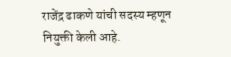राजेंद्र ढाकणे यांची सदस्य म्हणून नियुक्ती केली आहे.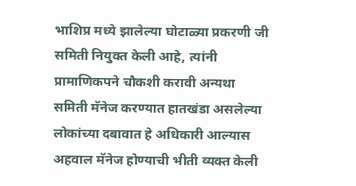भाशिप्र मध्ये झालेल्या घोटाळ्या प्रकरणी जी समिती नियुक्त केली आहे, त्यांनी प्रामाणिकपने चौकशी करावी अन्यथा समिती मॅनेज करण्यात हातखंडा असलेल्या लोकांच्या दबावात हे अधिकारी आल्यास अहवाल मॅनेज होण्याची भीती व्यक्त केली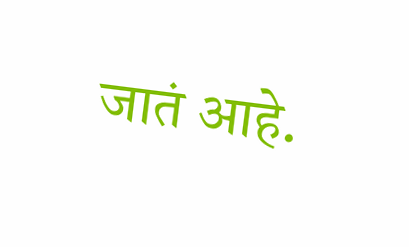जातं आहे.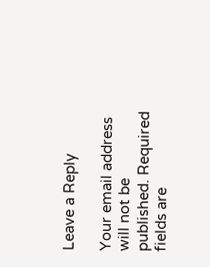Leave a Reply

Your email address will not be published. Required fields are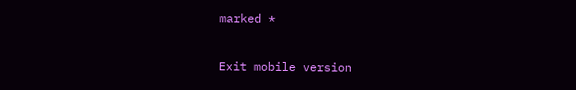marked *

Exit mobile version